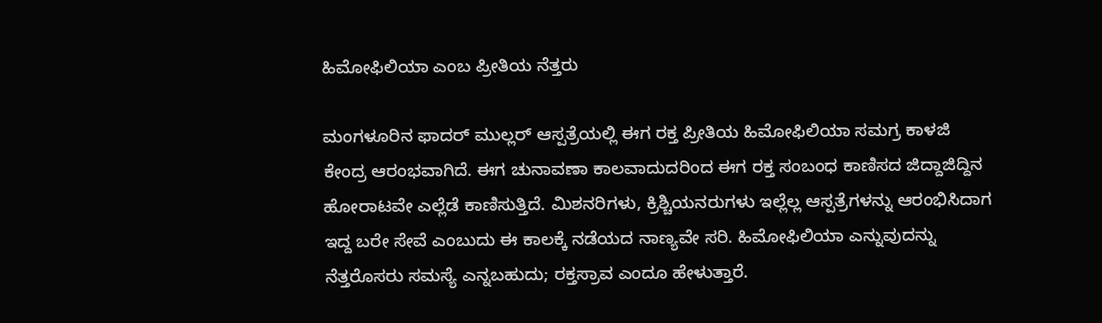ಹಿಮೋಫಿಲಿಯಾ ಎಂಬ ಪ್ರೀತಿಯ ನೆತ್ತರು

ಮಂಗಳೂರಿನ ಫಾದರ್ ಮುಲ್ಲರ್ ಆಸ್ಪತ್ರೆಯಲ್ಲಿ ಈಗ ರಕ್ತ ಪ್ರೀತಿಯ ಹಿಮೋಫಿಲಿಯಾ ಸಮಗ್ರ ಕಾಳಜಿ ಕೇಂದ್ರ ಆರಂಭವಾಗಿದೆ. ಈಗ ಚುನಾವಣಾ ಕಾಲವಾದುದರಿಂದ ಈಗ ರಕ್ತ ಸಂಬಂಧ ಕಾಣಿಸದ ಜಿದ್ದಾಜಿದ್ದಿನ ಹೋರಾಟವೇ ಎಲ್ಲೆಡೆ ಕಾಣಿಸುತ್ತಿದೆ. ಮಿಶನರಿಗಳು, ಕ್ರಿಶ್ಚಿಯನರುಗಳು ಇಲ್ಲೆಲ್ಲ ಆಸ್ಪತ್ರೆಗಳನ್ನು ಆರಂಭಿಸಿದಾಗ ಇದ್ದ ಬರೇ ಸೇವೆ ಎಂಬುದು ಈ ಕಾಲಕ್ಕೆ ನಡೆಯದ ನಾಣ್ಯವೇ ಸರಿ. ಹಿಮೋಫಿಲಿಯಾ ಎನ್ನುವುದನ್ನು ನೆತ್ತರೊಸರು ಸಮಸ್ಯೆ ಎನ್ನಬಹುದು; ರಕ್ತಸ್ರಾವ ಎಂದೂ ಹೇಳುತ್ತಾರೆ.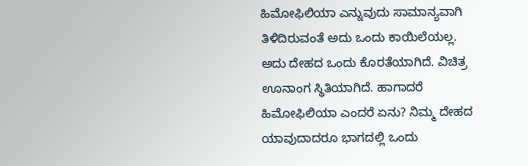ಹಿಮೋಫಿಲಿಯಾ ಎನ್ನುವುದು ಸಾಮಾನ್ಯವಾಗಿ ತಿಳಿದಿರುವಂತೆ ಅದು ಒಂದು ಕಾಯಿಲೆಯಲ್ಲ. ಅದು ದೇಹದ ಒಂದು ಕೊರತೆಯಾಗಿದೆ. ವಿಚಿತ್ರ ಊನಾಂಗ ಸ್ಥಿತಿಯಾಗಿದೆ. ಹಾಗಾದರೆ ಹಿಮೋಫಿಲಿಯಾ ಎಂದರೆ ಏನು? ನಿಮ್ಮ ದೇಹದ ಯಾವುದಾದರೂ ಭಾಗದಲ್ಲಿ ಒಂದು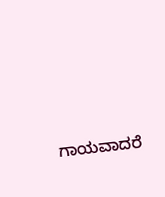ಗಾಯವಾದರೆ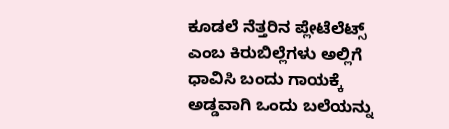ಕೂಡಲೆ ನೆತ್ತರಿನ ಪ್ಲೇಟೆಲೆಟ್ಸ್ ಎಂಬ ಕಿರುಬಿಲ್ಲೆಗಳು ಅಲ್ಲಿಗೆ ಧಾವಿಸಿ ಬಂದು ಗಾಯಕ್ಕೆ ಅಡ್ಡವಾಗಿ ಒಂದು ಬಲೆಯನ್ನು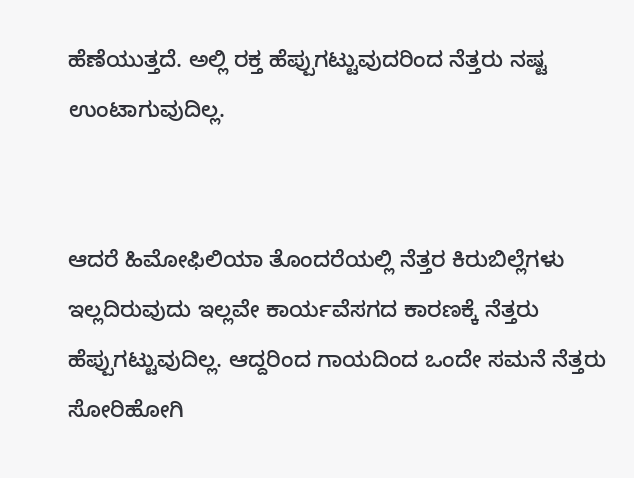ಹೆಣೆಯುತ್ತದೆ. ಅಲ್ಲಿ ರಕ್ತ ಹೆಪ್ಪುಗಟ್ಟುವುದರಿಂದ ನೆತ್ತರು ನಷ್ಟ ಉಂಟಾಗುವುದಿಲ್ಲ.


ಆದರೆ ಹಿಮೋಫಿಲಿಯಾ ತೊಂದರೆಯಲ್ಲಿ ನೆತ್ತರ ಕಿರುಬಿಲ್ಲೆಗಳು ಇಲ್ಲದಿರುವುದು ಇಲ್ಲವೇ ಕಾರ್ಯವೆಸಗದ ಕಾರಣಕ್ಕೆ ನೆತ್ತರು ಹೆಪ್ಪುಗಟ್ಟುವುದಿಲ್ಲ. ಆದ್ದರಿಂದ ಗಾಯದಿಂದ ಒಂದೇ ಸಮನೆ ನೆತ್ತರು ಸೋರಿಹೋಗಿ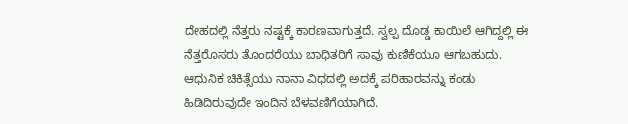ದೇಹದಲ್ಲಿ ನೆತ್ತರು ನಷ್ಟಕ್ಕೆ ಕಾರಣವಾಗುತ್ತದೆ. ಸ್ವಲ್ಪ ದೊಡ್ಡ ಕಾಯಿಲೆ ಆಗಿದ್ದಲ್ಲಿ ಈ ನೆತ್ತರೊಸರು ತೊಂದರೆಯು ಬಾಧಿತರಿಗೆ ಸಾವು ಕುಣಿಕೆಯೂ ಆಗಬಹುದು. ಆಧುನಿಕ ಚಿಕಿತ್ಸೆಯು ನಾನಾ ವಿಧದಲ್ಲಿ ಅದಕ್ಕೆ ಪರಿಹಾರವನ್ನು ಕಂಡು ಹಿಡಿದಿರುವುದೇ ಇಂದಿನ ಬೆಳವಣಿಗೆಯಾಗಿದೆ.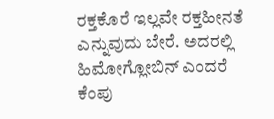ರಕ್ತಕೊರೆ ಇಲ್ಲವೇ ರಕ್ತಹೀನತೆ ಎನ್ನುವುದು ಬೇರೆ. ಅದರಲ್ಲಿ ಹಿಮೋಗ್ಲೋಬಿನ್ ಎಂದರೆ ಕೆಂಪು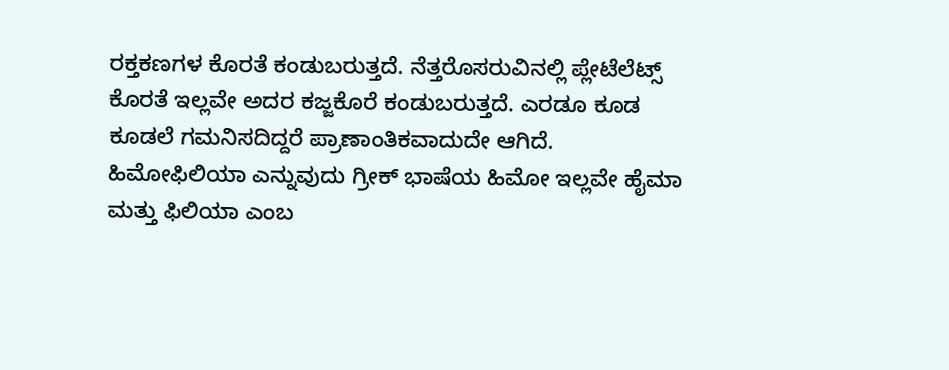ರಕ್ತಕಣಗಳ ಕೊರತೆ ಕಂಡುಬರುತ್ತದೆ. ನೆತ್ತರೊಸರುವಿನಲ್ಲಿ ಪ್ಲೇಟೆಲೆಟ್ಸ್ ಕೊರತೆ ಇಲ್ಲವೇ ಅದರ ಕಜ್ಜಕೊರೆ ಕಂಡುಬರುತ್ತದೆ. ಎರಡೂ ಕೂಡ ಕೂಡಲೆ ಗಮನಿಸದಿದ್ದರೆ ಪ್ರಾಣಾಂತಿಕವಾದುದೇ ಆಗಿದೆ. ಹಿಮೋಫಿಲಿಯಾ ಎನ್ನುವುದು ಗ್ರೀಕ್ ಭಾಷೆಯ ಹಿಮೋ ಇಲ್ಲವೇ ಹೈಮಾ ಮತ್ತು ಫಿಲಿಯಾ ಎಂಬ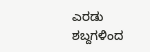ಎರಡು ಶಬ್ದಗಳಿಂದ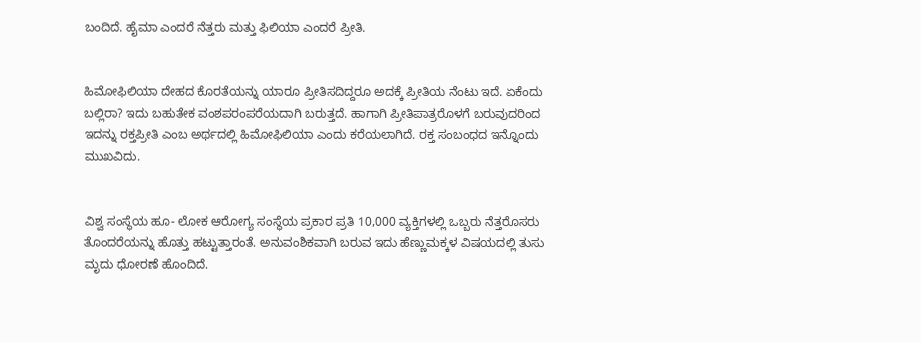ಬಂದಿದೆ. ಹೈಮಾ ಎಂದರೆ ನೆತ್ತರು ಮತ್ತು ಫಿಲಿಯಾ ಎಂದರೆ ಪ್ರೀತಿ.


ಹಿಮೋಫಿಲಿಯಾ ದೇಹದ ಕೊರತೆಯನ್ನು ಯಾರೂ ಪ್ರೀತಿಸದಿದ್ದರೂ ಅದಕ್ಕೆ ಪ್ರೀತಿಯ ನೆಂಟು ಇದೆ. ಏಕೆಂದು ಬಲ್ಲಿರಾ? ಇದು ಬಹುತೇಕ ವಂಶಪರಂಪರೆಯದಾಗಿ ಬರುತ್ತದೆ. ಹಾಗಾಗಿ ಪ್ರೀತಿಪಾತ್ರರೊಳಗೆ ಬರುವುದರಿಂದ ಇದನ್ನು ರಕ್ತಪ್ರೀತಿ ಎಂಬ ಅರ್ಥದಲ್ಲಿ ಹಿಮೋಫಿಲಿಯಾ ಎಂದು ಕರೆಯಲಾಗಿದೆ. ರಕ್ತ ಸಂಬಂಧದ ಇನ್ನೊಂದು ಮುಖವಿದು.


ವಿಶ್ವ ಸಂಸ್ಥೆಯ ಹೂ- ಲೋಕ ಆರೋಗ್ಯ ಸಂಸ್ಥೆಯ ಪ್ರಕಾರ ಪ್ರತಿ 10,000 ವ್ಯಕ್ತಿಗಳಲ್ಲಿ ಒಬ್ಬರು ನೆತ್ತರೊಸರು ತೊಂದರೆಯನ್ನು ಹೊತ್ತು ಹಟ್ಟುತ್ತಾರಂತೆ. ಅನುವಂಶಿಕವಾಗಿ ಬರುವ ಇದು ಹೆಣ್ಣುಮಕ್ಕಳ ವಿಷಯದಲ್ಲಿ ತುಸು ಮೃದು ಧೋರಣೆ ಹೊಂದಿದೆ.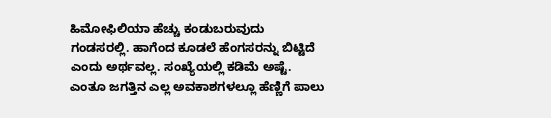ಹಿಮೋಫಿಲಿಯಾ ಹೆಚ್ಚು ಕಂಡುಬರುವುದು ಗಂಡಸರಲ್ಲಿ. ಹಾಗೆಂದ ಕೂಡಲೆ ಹೆಂಗಸರನ್ನು ಬಿಟ್ಟಿದೆ ಎಂದು ಅರ್ಥವಲ್ಲ. ಸಂಖ್ಯೆಯಲ್ಲಿ ಕಡಿಮೆ ಅಷ್ಟೆ. ಎಂತೂ ಜಗತ್ತಿನ ಎಲ್ಲ ಅವಕಾಶಗಳಲ್ಲೂ ಹೆಣ್ಣಿಗೆ ಪಾಲು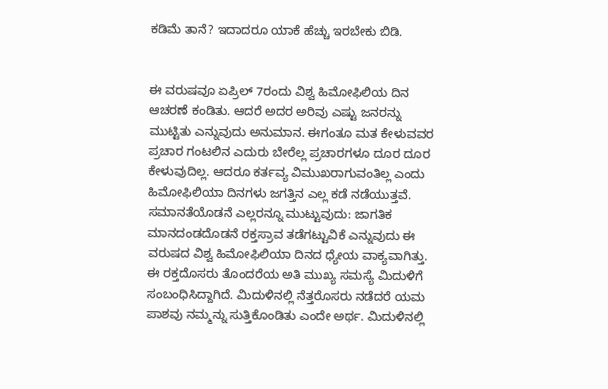ಕಡಿಮೆ ತಾನೆ? ಇದಾದರೂ ಯಾಕೆ ಹೆಚ್ಚು ಇರಬೇಕು ಬಿಡಿ.


ಈ ವರುಷವೂ ಏಪ್ರಿಲ್ 7ರಂದು ವಿಶ್ವ ಹಿಮೋಫಿಲಿಯ ದಿನ ಆಚರಣೆ ಕಂಡಿತು. ಆದರೆ ಅದರ ಅರಿವು ಎಷ್ಟು ಜನರನ್ನು ಮುಟ್ಟಿತು ಎನ್ನುವುದು ಅನುಮಾನ. ಈಗಂತೂ ಮತ ಕೇಳುವವರ ಪ್ರಚಾರ ಗಂಟಲಿನ ಎದುರು ಬೇರೆಲ್ಲ ಪ್ರಚಾರಗಳೂ ದೂರ ದೂರ ಕೇಳುವುದಿಲ್ಲ. ಆದರೂ ಕರ್ತವ್ಯ ವಿಮುಖರಾಗುವಂತಿಲ್ಲ ಎಂದು ಹಿಮೋಫಿಲಿಯಾ ದಿನಗಳು ಜಗತ್ತಿನ ಎಲ್ಲ ಕಡೆ ನಡೆಯುತ್ತವೆ. ಸಮಾನತೆಯೊಡನೆ ಎಲ್ಲರನ್ನೂ ಮುಟ್ಟುವುದು: ಜಾಗತಿಕ ಮಾನದಂಡದೊಡನೆ ರಕ್ತಸ್ರಾವ ತಡೆಗಟ್ಟುವಿಕೆ ಎನ್ನುವುದು ಈ ವರುಷದ ವಿಶ್ವ ಹಿಮೋಫಿಲಿಯಾ ದಿನದ ಧ್ಯೇಯ ವಾಕ್ಯವಾಗಿತ್ತು.
ಈ ರಕ್ತದೊಸರು ತೊಂದರೆಯ ಅತಿ ಮುಖ್ಯ ಸಮಸ್ಯೆ ಮಿದುಳಿಗೆ ಸಂಬಂಧಿಸಿದ್ದಾಗಿದೆ. ಮಿದುಳಿನಲ್ಲಿ ನೆತ್ತರೊಸರು ನಡೆದರೆ ಯಮ ಪಾಶವು ನಮ್ಮನ್ನು ಸುತ್ತಿಕೊಂಡಿತು ಎಂದೇ ಅರ್ಥ. ಮಿದುಳಿನಲ್ಲಿ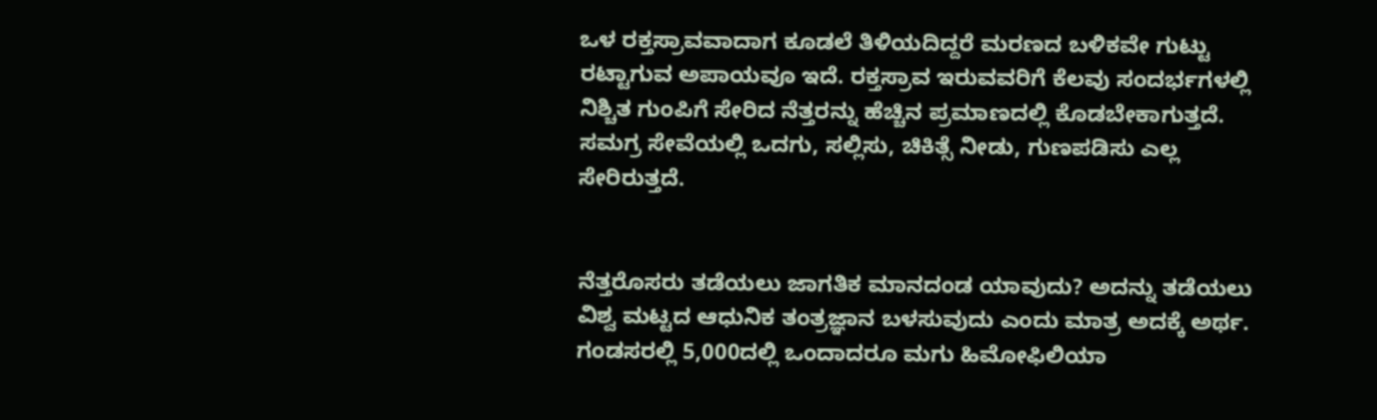ಒಳ ರಕ್ತಸ್ರಾವವಾದಾಗ ಕೂಡಲೆ ತಿಳಿಯದಿದ್ದರೆ ಮರಣದ ಬಳಿಕವೇ ಗುಟ್ಟು ರಟ್ಟಾಗುವ ಅಪಾಯವೂ ಇದೆ. ರಕ್ತಸ್ರಾವ ಇರುವವರಿಗೆ ಕೆಲವು ಸಂದರ್ಭಗಳಲ್ಲಿ ನಿಶ್ಚಿತ ಗುಂಪಿಗೆ ಸೇರಿದ ನೆತ್ತರನ್ನು ಹೆಚ್ಚಿನ ಪ್ರಮಾಣದಲ್ಲಿ ಕೊಡಬೇಕಾಗುತ್ತದೆ. ಸಮಗ್ರ ಸೇವೆಯಲ್ಲಿ ಒದಗು, ಸಲ್ಲಿಸು, ಚಿಕಿತ್ಸೆ ನೀಡು, ಗುಣಪಡಿಸು ಎಲ್ಲ ಸೇರಿರುತ್ತದೆ.


ನೆತ್ತರೊಸರು ತಡೆಯಲು ಜಾಗತಿಕ ಮಾನದಂಡ ಯಾವುದು? ಅದನ್ನು ತಡೆಯಲು ವಿಶ್ವ ಮಟ್ಟದ ಆಧುನಿಕ ತಂತ್ರಜ್ಞಾನ ಬಳಸುವುದು ಎಂದು ಮಾತ್ರ ಅದಕ್ಕೆ ಅರ್ಥ. ಗಂಡಸರಲ್ಲಿ 5,000ದಲ್ಲಿ ಒಂದಾದರೂ ಮಗು ಹಿಮೋಫಿಲಿಯಾ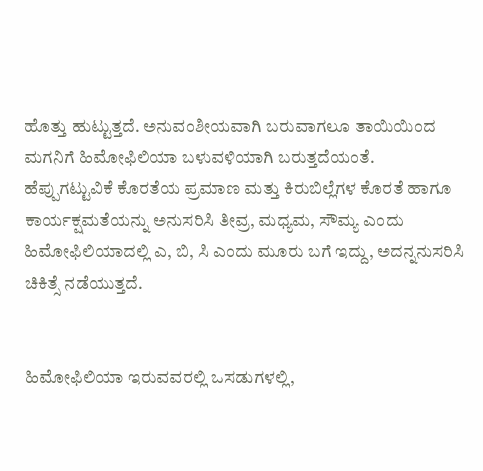ಹೊತ್ತು ಹುಟ್ಟುತ್ತದೆ. ಅನುವಂಶೀಯವಾಗಿ ಬರುವಾಗಲೂ ತಾಯಿಯಿಂದ ಮಗನಿಗೆ ಹಿಮೋಫಿಲಿಯಾ ಬಳುವಳಿಯಾಗಿ ಬರುತ್ತದೆಯಂತೆ. ಹೆಪ್ಪುಗಟ್ಟುವಿಕೆ ಕೊರತೆಯ ಪ್ರಮಾಣ ಮತ್ತು ಕಿರುಬಿಲ್ಲೆಗಳ ಕೊರತೆ ಹಾಗೂ ಕಾರ್ಯಕ್ಷಮತೆಯನ್ನು ಅನುಸರಿಸಿ ತೀವ್ರ, ಮಧ್ಯಮ, ಸೌಮ್ಯ ಎಂದು ಹಿಮೋಫಿಲಿಯಾದಲ್ಲಿ ಎ, ಬಿ, ಸಿ ಎಂದು ಮೂರು ಬಗೆ ಇದ್ದು, ಅದನ್ನನುಸರಿಸಿ ಚಿಕಿತ್ಸೆ ನಡೆಯುತ್ತದೆ.


ಹಿಮೋಫಿಲಿಯಾ ಇರುವವರಲ್ಲಿ ಒಸಡುಗಳಲ್ಲಿ,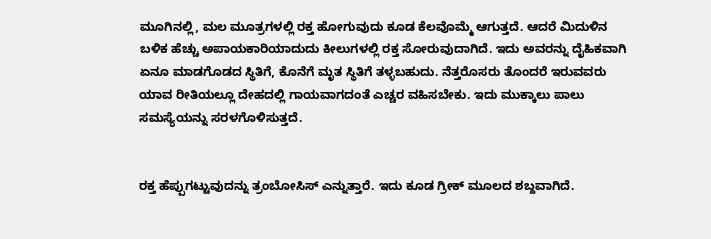ಮೂಗಿನಲ್ಲಿ, ಮಲ ಮೂತ್ರಗಳಲ್ಲಿ ರಕ್ತ ಹೋಗುವುದು ಕೂಡ ಕೆಲವೊಮ್ಮೆ ಆಗುತ್ತದೆ. ಆದರೆ ಮಿದುಳಿನ ಬಳಿಕ ಹೆಚ್ಚು ಅಪಾಯಕಾರಿಯಾದುದು ಕೀಲುಗಳಲ್ಲಿ ರಕ್ತ ಸೋರುವುದಾಗಿದೆ. ಇದು ಅವರನ್ನು ದೈಹಿಕವಾಗಿ ಏನೂ ಮಾಡಗೊಡದ ಸ್ಥಿತಿಗೆ, ಕೊನೆಗೆ ಮೃತ ಸ್ಥಿತಿಗೆ ತಳ್ಳಬಹುದು. ನೆತ್ತರೊಸರು ತೊಂದರೆ ಇರುವವರು ಯಾವ ರೀತಿಯಲ್ಲೂ ದೇಹದಲ್ಲಿ ಗಾಯವಾಗದಂತೆ ಎಚ್ಚರ ವಹಿಸಬೇಕು. ಇದು ಮುಕ್ಕಾಲು ಪಾಲು ಸಮಸ್ಯೆಯನ್ನು ಸರಳಗೊಳಿಸುತ್ತದೆ.


ರಕ್ತ ಹೆಪ್ಪುಗಟ್ಟುವುದನ್ನು ತ್ರಂಬೋಸಿಸ್ ಎನ್ನುತ್ತಾರೆ. ಇದು ಕೂಡ ಗ್ರೀಕ್ ಮೂಲದ ಶಬ್ದವಾಗಿದೆ.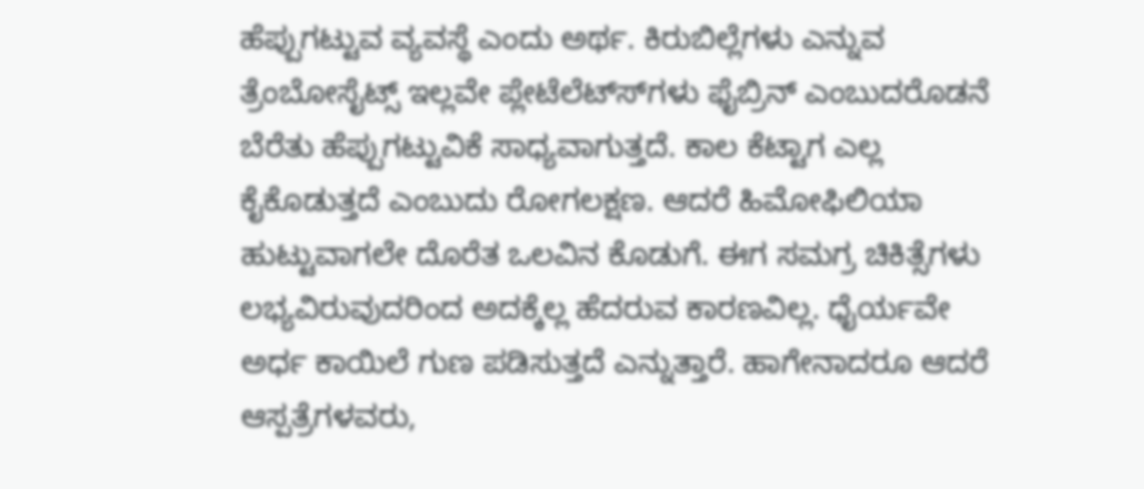ಹೆಪ್ಪುಗಟ್ಟುವ ವ್ಯವಸ್ಥೆ ಎಂದು ಅರ್ಥ. ಕಿರುಬಿಲ್ಲೆಗಳು ಎನ್ನುವ ತ್ರೆಂಬೋಸೈಟ್ಸ್ ಇಲ್ಲವೇ ಪ್ಲೇಟೆಲೆಟ್ಸ್‍ಗಳು ಫೈಬ್ರಿನ್ ಎಂಬುದರೊಡನೆ ಬೆರೆತು ಹೆಪ್ಪುಗಟ್ಟುವಿಕೆ ಸಾಧ್ಯವಾಗುತ್ತದೆ. ಕಾಲ ಕೆಟ್ಟಾಗ ಎಲ್ಲ ಕೈಕೊಡುತ್ತದೆ ಎಂಬುದು ರೋಗಲಕ್ಷಣ. ಆದರೆ ಹಿಮೋಫಿಲಿಯಾ ಹುಟ್ಟುವಾಗಲೇ ದೊರೆತ ಒಲವಿನ ಕೊಡುಗೆ. ಈಗ ಸಮಗ್ರ ಚಿಕಿತ್ಸೆಗಳು ಲಭ್ಯವಿರುವುದರಿಂದ ಅದಕ್ಕೆಲ್ಲ ಹೆದರುವ ಕಾರಣವಿಲ್ಲ. ಧೈರ್ಯವೇ ಅರ್ಧ ಕಾಯಿಲೆ ಗುಣ ಪಡಿಸುತ್ತದೆ ಎನ್ನುತ್ತಾರೆ. ಹಾಗೇನಾದರೂ ಆದರೆ ಆಸ್ಪತ್ರೆಗಳವರು,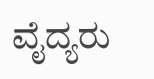ವೈದ್ಯರು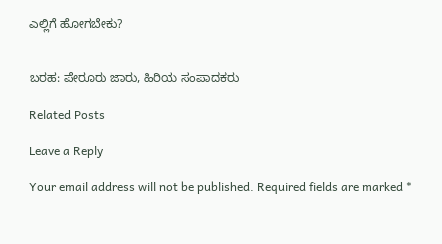ಎಲ್ಲಿಗೆ ಹೋಗಬೇಕು?


ಬರಹ: ಪೇರೂರು ಜಾರು, ಹಿರಿಯ ಸಂಪಾದಕರು

Related Posts

Leave a Reply

Your email address will not be published. Required fields are marked *